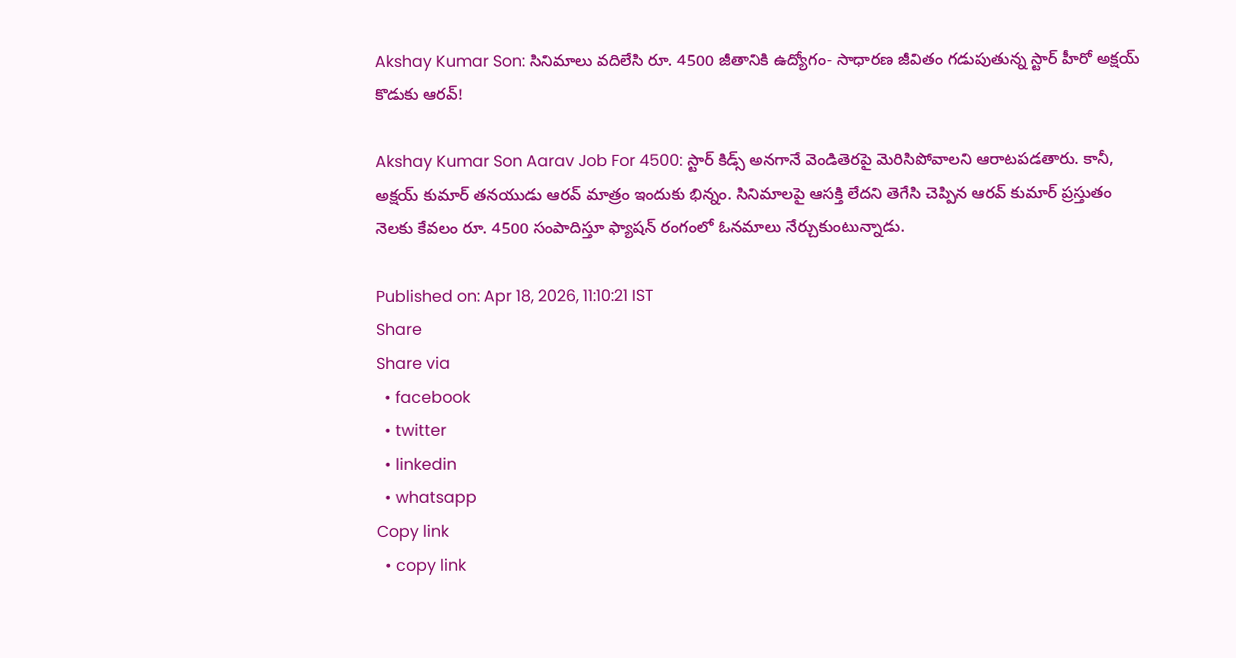Akshay Kumar Son: సినిమాలు వదిలేసి రూ. 4500 జీతానికి ఉద్యోగం- సాధారణ జీవితం గడుపుతున్న స్టార్ హీరో అక్షయ్ కొడుకు ఆరవ్!

Akshay Kumar Son Aarav Job For 4500: స్టార్ కిడ్స్ అనగానే వెండితెరపై మెరిసిపోవాలని ఆరాటపడతారు. కానీ, అక్షయ్ కుమార్ తనయుడు ఆరవ్ మాత్రం ఇందుకు భిన్నం. సినిమాలపై ఆసక్తి లేదని తెగేసి చెప్పిన ఆరవ్ కుమార్ ప్రస్తుతం నెలకు కేవలం రూ. 4500 సంపాదిస్తూ ఫ్యాషన్ రంగంలో ఓనమాలు నేర్చుకుంటున్నాడు.

Published on: Apr 18, 2026, 11:10:21 IST
Share
Share via
  • facebook
  • twitter
  • linkedin
  • whatsapp
Copy link
  • copy link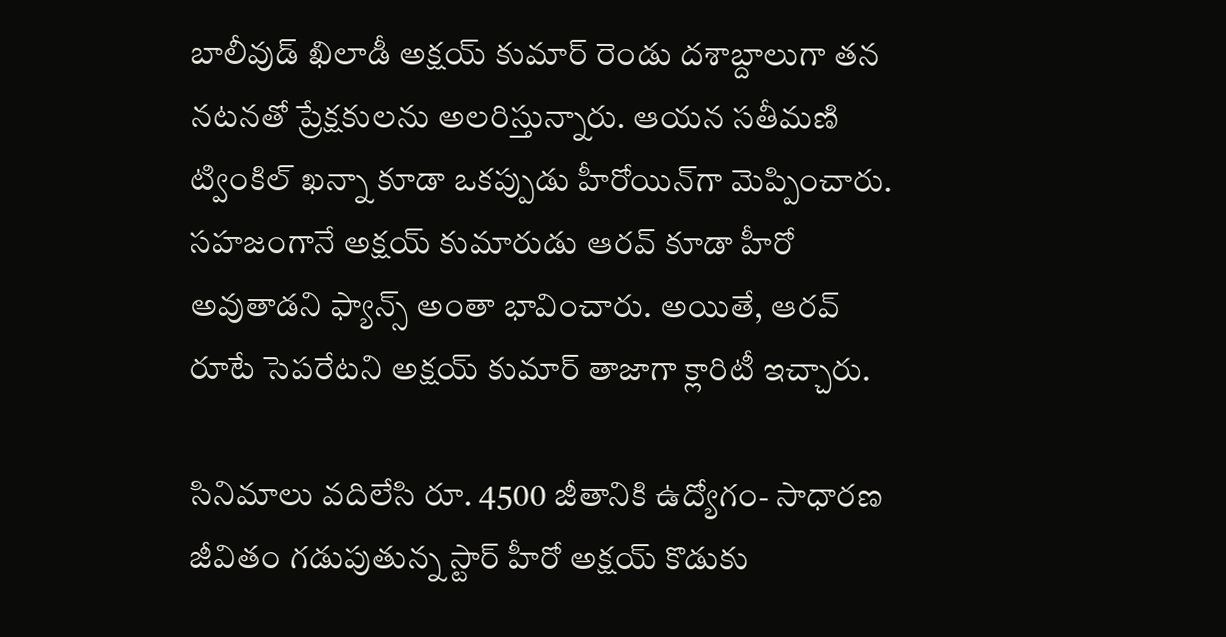బాలీవుడ్ ఖిలాడీ అక్షయ్ కుమార్ రెండు దశాబ్దాలుగా తన నటనతో ప్రేక్షకులను అలరిస్తున్నారు. ఆయన సతీమణి ట్వింకిల్ ఖన్నా కూడా ఒకప్పుడు హీరోయిన్‌గా మెప్పించారు. సహజంగానే అక్షయ్ కుమారుడు ఆరవ్ కూడా హీరో అవుతాడని ఫ్యాన్స్ అంతా భావించారు. అయితే, ఆరవ్ రూటే సెపరేటని అక్షయ్ కుమార్ తాజాగా క్లారిటీ ఇచ్చారు.

సినిమాలు వదిలేసి రూ. 4500 జీతానికి ఉద్యోగం- సాధారణ జీవితం గడుపుతున్న స్టార్ హీరో అక్షయ్ కొడుకు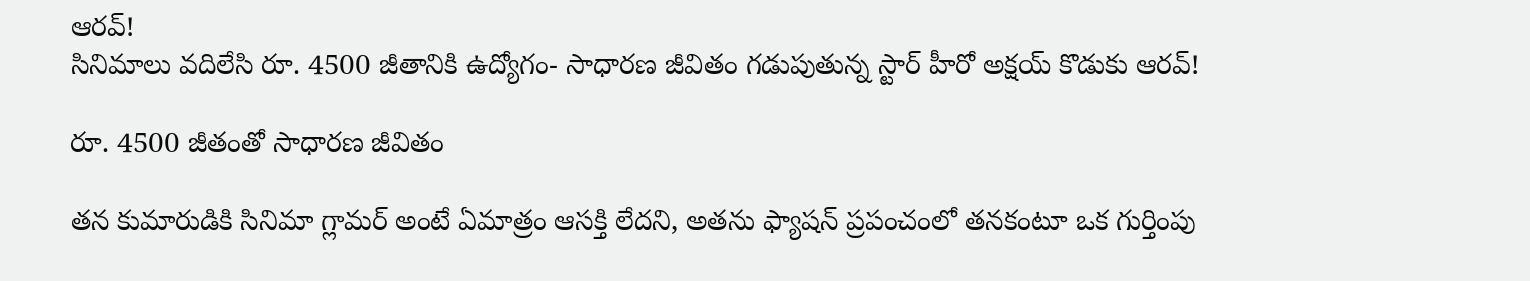ఆరవ్!
సినిమాలు వదిలేసి రూ. 4500 జీతానికి ఉద్యోగం- సాధారణ జీవితం గడుపుతున్న స్టార్ హీరో అక్షయ్ కొడుకు ఆరవ్!

రూ. 4500 జీతంతో సాధారణ జీవితం

తన కుమారుడికి సినిమా గ్లామర్ అంటే ఏమాత్రం ఆసక్తి లేదని, అతను ఫ్యాషన్ ప్రపంచంలో తనకంటూ ఒక గుర్తింపు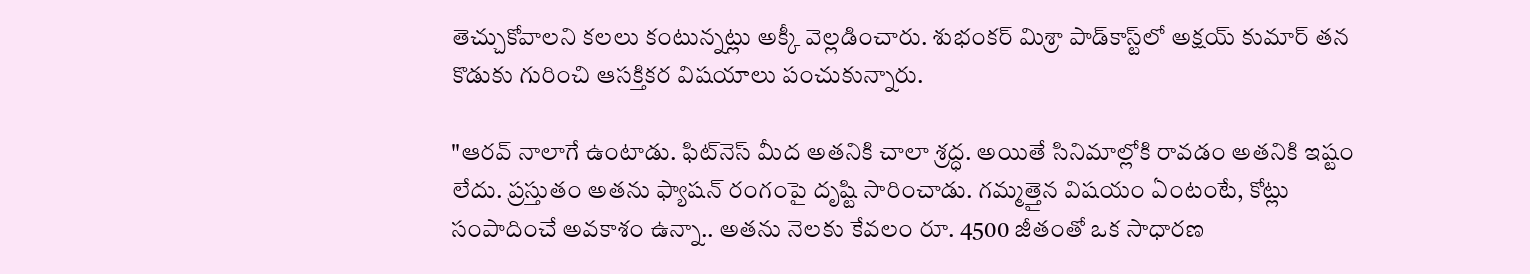తెచ్చుకోవాలని కలలు కంటున్నట్లు అక్కీ వెల్లడించారు. శుభంకర్ మిశ్రా పాడ్‌కాస్ట్‌లో అక్షయ్ కుమార్ తన కొడుకు గురించి ఆసక్తికర విషయాలు పంచుకున్నారు.

"ఆరవ్ నాలాగే ఉంటాడు. ఫిట్‌నెస్ మీద అతనికి చాలా శ్రద్ధ. అయితే సినిమాల్లోకి రావడం అతనికి ఇష్టం లేదు. ప్రస్తుతం అతను ఫ్యాషన్ రంగంపై దృష్టి సారించాడు. గమ్మత్తైన విషయం ఏంటంటే, కోట్లు సంపాదించే అవకాశం ఉన్నా.. అతను నెలకు కేవలం రూ. 4500 జీతంతో ఒక సాధారణ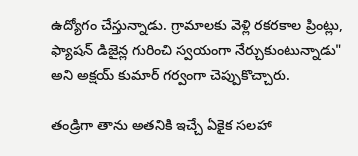ఉద్యోగం చేస్తున్నాడు. గ్రామాలకు వెళ్లి రకరకాల ప్రింట్లు, ఫ్యాషన్ డిజైన్ల గురించి స్వయంగా నేర్చుకుంటున్నాడు" అని అక్షయ్ కుమార్ గర్వంగా చెప్పుకొచ్చారు.

తండ్రిగా తాను అతనికి ఇచ్చే ఏకైక సలహా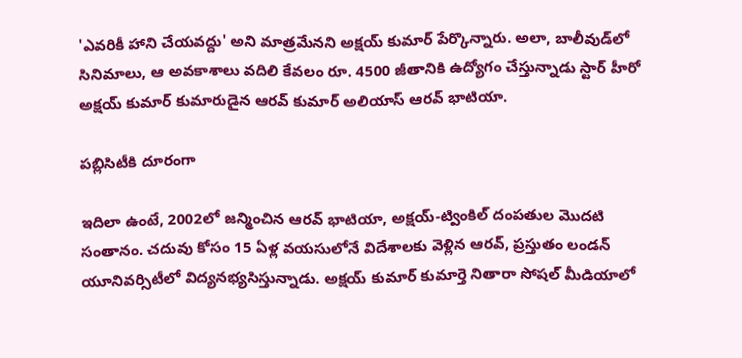'ఎవరికీ హాని చేయవద్దు' అని మాత్రమేనని అక్షయ్ కుమార్ పేర్కొన్నారు. అలా, బాలీవుడ్‌లో సినిమాలు, ఆ అవకాశాలు వదిలి కేవలం రూ. 4500 జీతానికి ఉద్యోగం చేస్తున్నాడు స్టార్ హీరో అక్షయ్ కుమార్ కుమారుడైన ఆరవ్ కుమార్ అలియాస్ ఆరవ్ భాటియా.

పబ్లిసిటీకి దూరంగా

ఇదిలా ఉంటే, 2002లో జన్మించిన ఆరవ్ భాటియా, అక్షయ్-ట్వింకిల్ దంపతుల మొదటి సంతానం. చదువు కోసం 15 ఏళ్ల వయసులోనే విదేశాలకు వెళ్లిన ఆరవ్, ప్రస్తుతం లండన్ యూనివర్సిటీలో విద్యనభ్యసిస్తున్నాడు. అక్షయ్ కుమార్ కుమార్తె నితారా సోషల్ మీడియాలో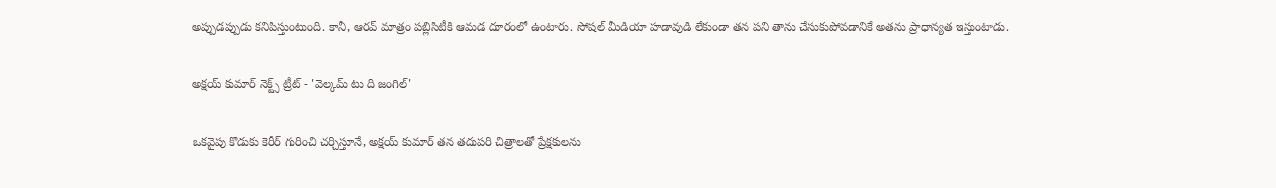అప్పుడప్పుడు కనిపిస్తుంటుంది. కానీ, ఆరవ్ మాత్రం పబ్లిసిటీకి ఆమడ దూరంలో ఉంటారు. సోషల్ మీడియా హడావుడి లేకుండా తన పని తాను చేసుకుపోవడానికే అతను ప్రాధాన్యత ఇస్తుంటాడు.

అక్షయ్ కుమార్ నెక్ట్స్ ట్రీట్ - 'వెల్కమ్ టు ది జంగిల్'

ఒకవైపు కొడుకు కెరీర్ గురించి చర్చిస్తూనే, అక్షయ్ కుమార్ తన తదుపరి చిత్రాలతో ప్రేక్షకులను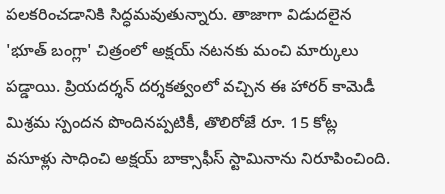పలకరించడానికి సిద్ధమవుతున్నారు. తాజాగా విడుదలైన 'భూత్ బంగ్లా' చిత్రంలో అక్షయ్ నటనకు మంచి మార్కులు పడ్డాయి. ప్రియదర్శన్ దర్శకత్వంలో వచ్చిన ఈ హారర్ కామెడీ మిశ్రమ స్పందన పొందినప్పటికీ, తొలిరోజే రూ. 15 కోట్ల వసూళ్లు సాధించి అక్షయ్ బాక్సాఫీస్ స్టామినాను నిరూపించింది.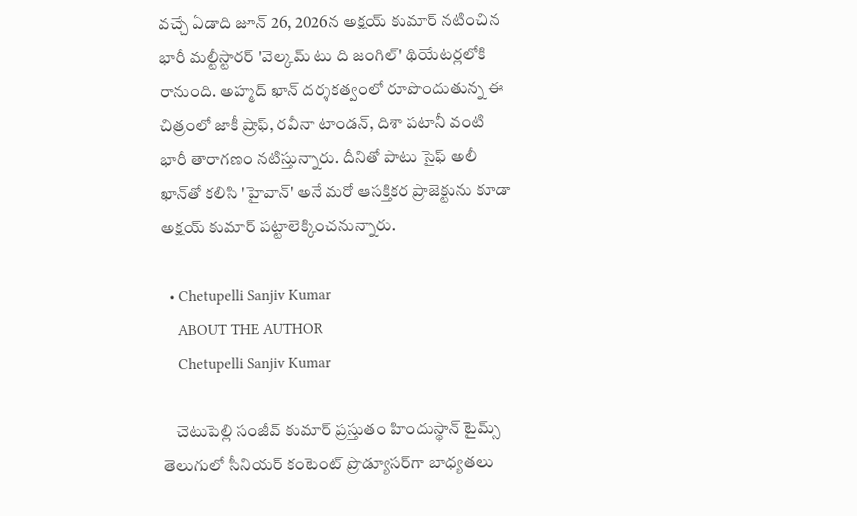వచ్చే ఏడాది జూన్ 26, 2026న అక్షయ్ కుమార్ నటించిన భారీ మల్టీస్టారర్ 'వెల్కమ్ టు ది జంగిల్' థియేటర్లలోకి రానుంది. అహ్మద్ ఖాన్ దర్శకత్వంలో రూపొందుతున్న ఈ చిత్రంలో జాకీ ష్రాఫ్, రవీనా టాండన్, దిశా పటానీ వంటి భారీ తారాగణం నటిస్తున్నారు. దీనితో పాటు సైఫ్ అలీ ఖాన్‌తో కలిసి 'హైవాన్' అనే మరో ఆసక్తికర ప్రాజెక్టును కూడా అక్షయ్ కుమార్ పట్టాలెక్కించనున్నారు.

  • Chetupelli Sanjiv Kumar
    ABOUT THE AUTHOR
    Chetupelli Sanjiv Kumar

    చెటుపెల్లి సంజీవ్ కుమార్ ప్రస్తుతం హిందుస్థాన్ టైమ్స్ తెలుగులో సీనియర్ కంటెంట్ ప్రొడ్యూసర్‌గా బాధ్యతలు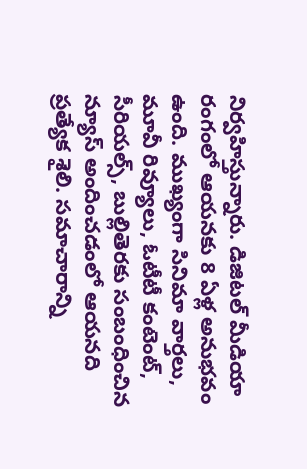నిర్వహిస్తున్నారు. డిజిటల్ మీడియా రంగంలో ఆయనకు 8 ఏళ్ల అనుభవం ఉంది. ముఖ్యంగా సినిమా వార్తలు, మూవీ రివ్యూలు, ఓటీటీ కంటెంట్, సీరియల్స్, బుల్లితెరకు సంబంధించిన న్యూస్ అందించడంలో ఆయనది ప్రత్యేక శైలి. సమాచారాన్ని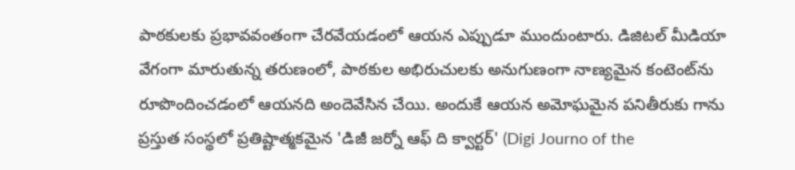పాఠకులకు ప్రభావవంతంగా చేరవేయడంలో ఆయన ఎప్పుడూ ముందుంటారు. డిజిటల్ మీడియా వేగంగా మారుతున్న తరుణంలో, పాఠకుల అభిరుచులకు అనుగుణంగా నాణ్యమైన కంటెంట్‌ను రూపొందించడంలో ఆయనది అందెవేసిన చేయి. అందుకే ఆయన అమోఘమైన పనితీరుకు గాను ప్రస్తుత సంస్థలో ప్రతిష్టాత్మకమైన 'డిజీ జర్నో ఆఫ్ ది క్వార్టర్' (Digi Journo of the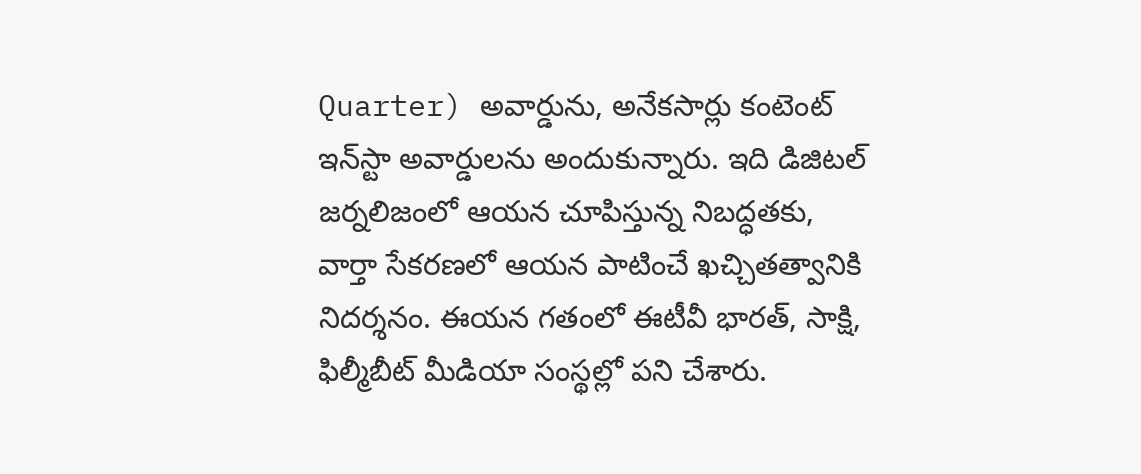Quarter) అవార్డును, అనేకసార్లు కంటెంట్ ఇన్‌స్టా అవార్డులను అందుకున్నారు. ఇది డిజిటల్ జర్నలిజంలో ఆయన చూపిస్తున్న నిబద్ధతకు, వార్తా సేకరణలో ఆయన పాటించే ఖచ్చితత్వానికి నిదర్శనం. ఈయన గతంలో ఈటీవీ భారత్, సాక్షి, ఫిల్మీబీట్ మీడియా సంస్థల్లో పని చేశారు.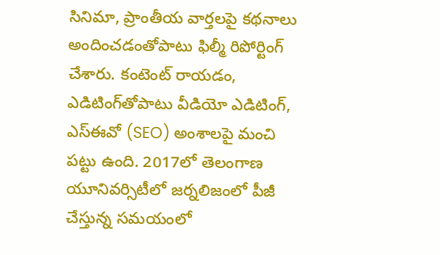సినిమా, ప్రాంతీయ వార్తలపై కథనాలు అందించడంతోపాటు ఫిల్మీ రిపోర్టింగ్ చేశారు. కంటెంట్ రాయడం, ఎడిటింగ్‌తోపాటు వీడియో ఎడిటింగ్, ఎస్‌ఈవో (SEO) అంశాలపై మంచి పట్టు ఉంది. 2017లో తెలంగాణ యూనివర్సిటీలో జర్నలిజంలో పీజీ చేస్తున్న సమయంలో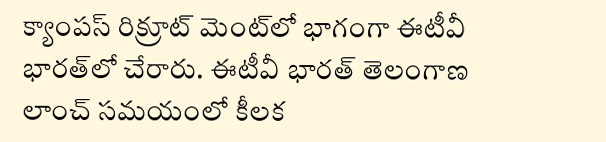క్యాంపస్ రిక్రూట్ మెంట్‌లో భాగంగా ఈటీవీ భారత్‌లో చేరారు. ఈటీవీ భారత్ తెలంగాణ లాంచ్ సమయంలో కీలక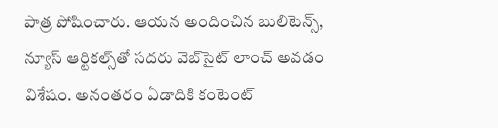పాత్ర పోషించారు. ఆయన అందించిన బులిటెన్స్, న్యూస్ ఆర్టికల్స్‌తో సదరు వెబ్‌సైట్ లాంచ్ అవడం విశేషం. అనంతరం ఏడాదికి కంటెంట్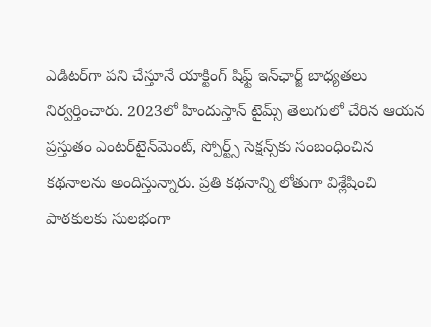ఎడిటర్‌గా పని చేస్తూనే యాక్టింగ్ షిఫ్ట్ ఇన్‌ఛార్జ్ బాధ్యతలు నిర్వర్తించారు. 2023లో హిందుస్తాన్ టైమ్స్ తెలుగులో చేరిన ఆయన ప్రస్తుతం ఎంటర్‌టైన్‌మెంట్, స్పోర్ట్స్ సెక్షన్స్‌కు సంబంధించిన కథనాలను అందిస్తున్నారు. ప్రతి కథనాన్ని లోతుగా విశ్లేషించి పాఠకులకు సులభంగా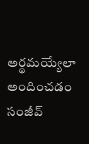అర్థమయ్యేలా అందించడం సంజీవ్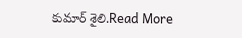కుమార్ శైలి.Read More